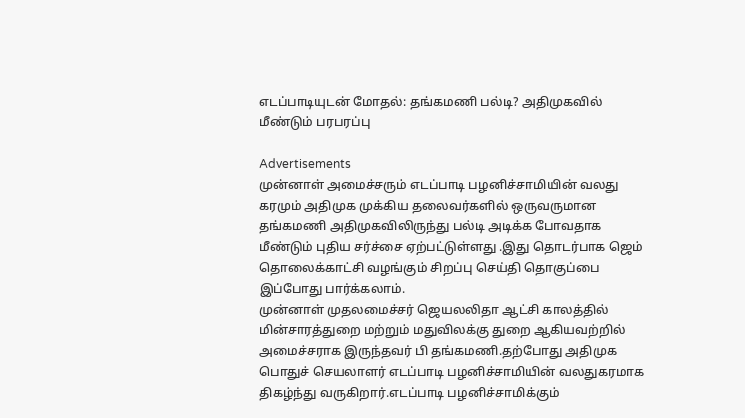எடப்பாடியுடன் மோதல்: தங்கமணி பல்டி? அதிமுகவில் மீண்டும் பரபரப்பு

Advertisements
முன்னாள் அமைச்சரும் எடப்பாடி பழனிச்சாமியின் வலது கரமும் அதிமுக முக்கிய தலைவர்களில் ஒருவருமான தங்கமணி அதிமுகவிலிருந்து பல்டி அடிக்க போவதாக மீண்டும் புதிய சர்ச்சை ஏற்பட்டுள்ளது .இது தொடர்பாக ஜெம் தொலைக்காட்சி வழங்கும் சிறப்பு செய்தி தொகுப்பை இப்போது பார்க்கலாம்.
முன்னாள் முதலமைச்சர் ஜெயலலிதா ஆட்சி காலத்தில் மின்சாரத்துறை மற்றும் மதுவிலக்கு துறை ஆகியவற்றில் அமைச்சராக இருந்தவர் பி தங்கமணி.தற்போது அதிமுக பொதுச் செயலாளர் எடப்பாடி பழனிச்சாமியின் வலதுகரமாக திகழ்ந்து வருகிறார்.எடப்பாடி பழனிச்சாமிக்கும்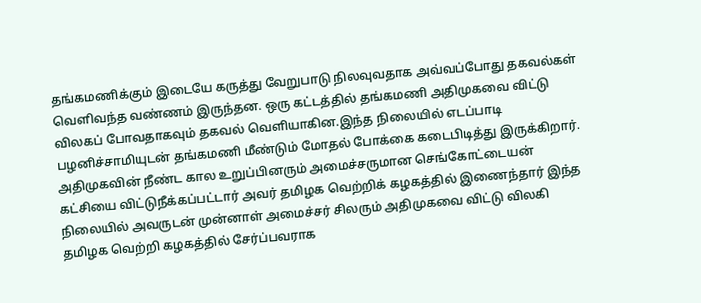தங்கமணிக்கும் இடையே கருத்து வேறுபாடு நிலவுவதாக அவ்வப்போது தகவல்கள் வெளிவந்த வண்ணம் இருந்தன. ஒரு கட்டத்தில் தங்கமணி அதிமுகவை விட்டு விலகப் போவதாகவும் தகவல் வெளியாகின.இந்த நிலையில் எடப்பாடி பழனிச்சாமியுடன் தங்கமணி மீண்டும் மோதல் போக்கை கடைபிடித்து இருக்கிறார்.
அதிமுகவின் நீண்ட கால உறுப்பினரும் அமைச்சருமான செங்கோட்டையன் கட்சியை விட்டுநீக்கப்பட்டார் அவர் தமிழக வெற்றிக் கழகத்தில் இணைந்தார் இந்த நிலையில் அவருடன் முன்னாள் அமைச்சர் சிலரும் அதிமுகவை விட்டு விலகி தமிழக வெற்றி கழகத்தில் சேர்ப்பவராக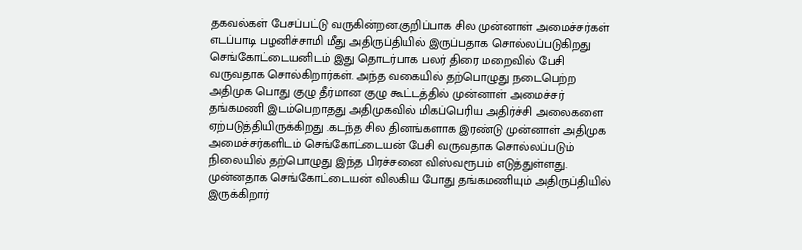தகவல்கள் பேசப்பட்டு வருகின்றன.குறிப்பாக சில முன்னாள் அமைச்சர்கள் எடப்பாடி பழனிச்சாமி மீது அதிருப்தியில் இருப்பதாக சொல்லப்படுகிறது
செங்கோட்டையனிடம் இது தொடர்பாக பலர் திரை மறைவில் பேசி வருவதாக சொல்கிறார்கள். அந்த வகையில் தற்பொழுது நடைபெற்ற அதிமுக பொது குழு தீர்மான குழு கூட்டத்தில் முன்னாள் அமைச்சர் தங்கமணி இடம்பெறாதது அதிமுகவில் மிகப்பெரிய அதிர்ச்சி அலைகளை ஏற்படுத்தியிருக்கிறது .கடந்த சில தினங்களாக இரண்டு முன்னாள் அதிமுக அமைச்சர்களிடம் செங்கோட்டையன் பேசி வருவதாக சொல்லப்படும் நிலையில் தற்பொழுது இந்த பிரச்சனை விஸ்வரூபம் எடுத்துள்ளது.
முன்னதாக செங்கோட்டையன் விலகிய போது தங்கமணியும் அதிருப்தியில் இருக்கிறார்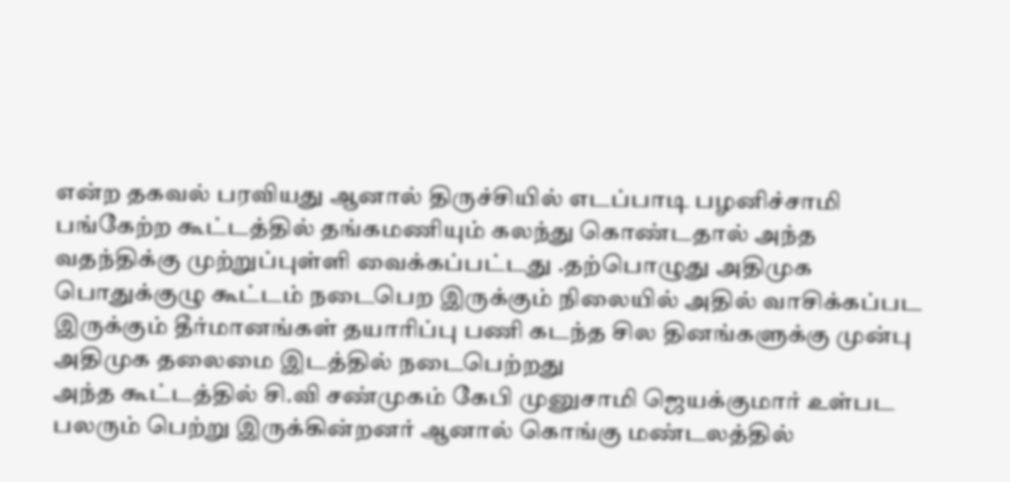என்ற தகவல் பரவியது ஆனால் திருச்சியில் எடப்பாடி பழனிச்சாமி பங்கேற்ற கூட்டத்தில் தங்கமணியும் கலந்து கொண்டதால் அந்த வதந்திக்கு முற்றுப்புள்ளி வைக்கப்பட்டது .தற்பொழுது அதிமுக பொதுக்குழு கூட்டம் நடைபெற இருக்கும் நிலையில் அதில் வாசிக்கப்பட இருக்கும் தீர்மானங்கள் தயாரிப்பு பணி கடந்த சில தினங்களுக்கு முன்பு அதிமுக தலைமை இடத்தில் நடைபெற்றது
அந்த கூட்டத்தில் சி.வி சண்முகம் கேபி முனுசாமி ஜெயக்குமார் உள்பட பலரும் பெற்று இருக்கின்றனர் ஆனால் கொங்கு மண்டலத்தில்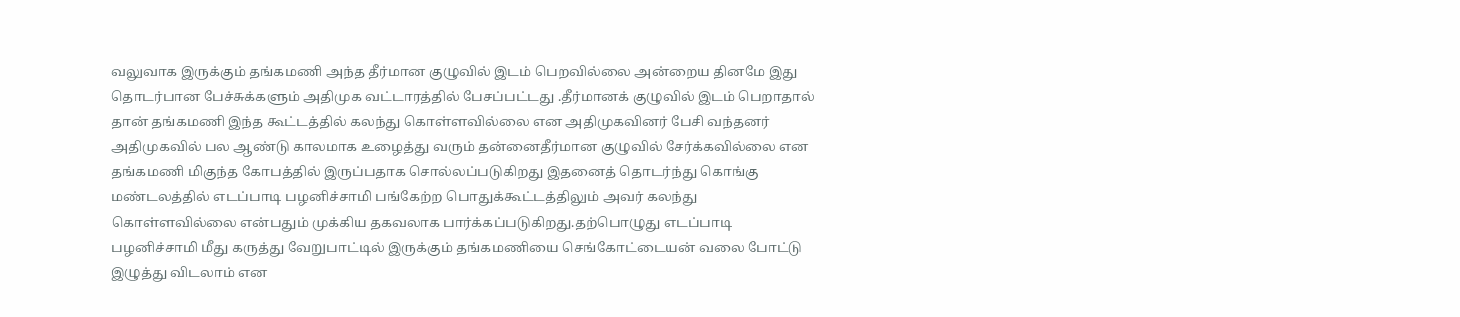வலுவாக இருக்கும் தங்கமணி அந்த தீர்மான குழுவில் இடம் பெறவில்லை அன்றைய தினமே இது தொடர்பான பேச்சுக்களும் அதிமுக வட்டாரத்தில் பேசப்பட்டது .தீர்மானக் குழுவில் இடம் பெறாதால் தான் தங்கமணி இந்த கூட்டத்தில் கலந்து கொள்ளவில்லை என அதிமுகவினர் பேசி வந்தனர்
அதிமுகவில் பல ஆண்டு காலமாக உழைத்து வரும் தன்னைதீர்மான குழுவில் சேர்க்கவில்லை என தங்கமணி மிகுந்த கோபத்தில் இருப்பதாக சொல்லப்படுகிறது இதனைத் தொடர்ந்து கொங்கு மண்டலத்தில் எடப்பாடி பழனிச்சாமி பங்கேற்ற பொதுக்கூட்டத்திலும் அவர் கலந்து கொள்ளவில்லை என்பதும் முக்கிய தகவலாக பார்க்கப்படுகிறது.தற்பொழுது எடப்பாடி பழனிச்சாமி மீது கருத்து வேறுபாட்டில் இருக்கும் தங்கமணியை செங்கோட்டையன் வலை போட்டு இழுத்து விடலாம் என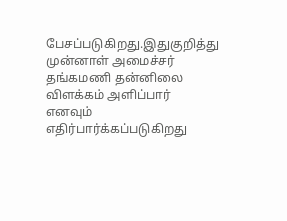பேசப்படுகிறது.இதுகுறித்து முன்னாள் அமைச்சர் தங்கமணி தன்னிலை விளக்கம் அளிப்பார் எனவும் எதிர்பார்க்கப்படுகிறது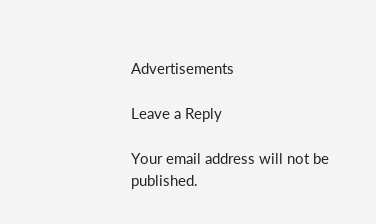Advertisements

Leave a Reply

Your email address will not be published.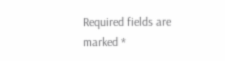Required fields are marked *